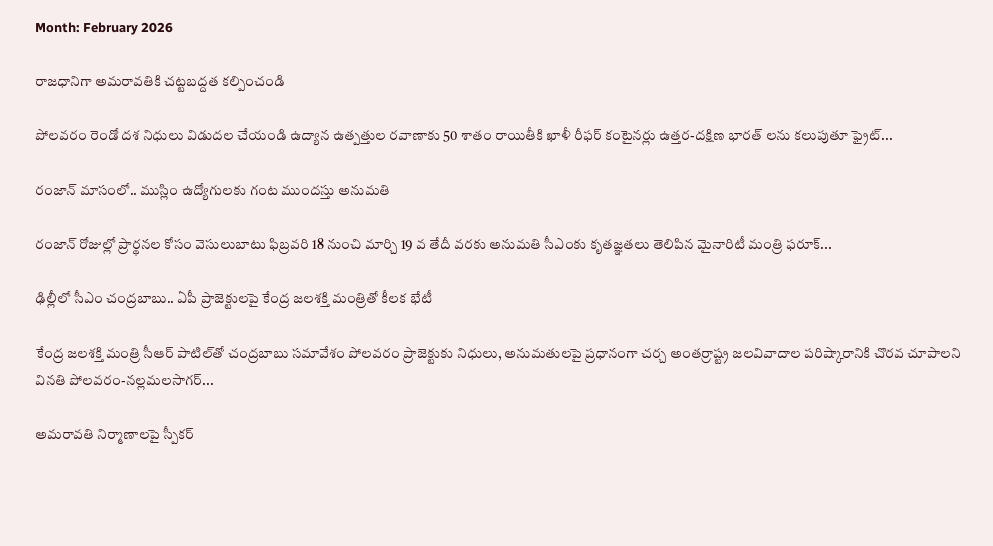Month: February 2026

రాజధానిగా అమరావతికి చట్టబద్దత కల్పించండి

పోలవరం రెండో దశ నిధులు విడుదల చేయండి ఉద్యాన ఉత్పత్తుల రవాణాకు 50 శాతం రాయితీకి ఖాళీ రీఫర్ కంటైనర్లు ఉత్తర-దక్షిణ భారత్ లను కలుపుతూ ఫ్రైట్...

రంజాన్ మాసంలో.. ముస్లిం ఉద్యోగులకు గంట ముందస్తు అనుమతి

రంజాన్ రోజుల్లో ప్రార్థనల కోసం వెసులుబాటు ఫిబ్రవరి 18 నుంచి మార్చి 19 వ తేదీ వరకు అనుమతి సీఎంకు కృతజ్ఞతలు తెలిపిన మైనారిటీ మంత్రి ఫరూక్...

ఢిల్లీలో సీఎం చంద్రబాబు.. ఏపీ ప్రాజెక్టులపై కేంద్ర జలశక్తి మంత్రితో కీలక భేటీ

కేంద్ర జలశక్తి మంత్రి సీఆర్ పాటిల్‌తో చంద్రబాబు స‌మావేశం పోలవరం ప్రాజెక్టుకు నిధులు, అనుమతులపై ప్రధానంగా చర్చ అంతర్రాష్ట్ర జలవివాదాల పరిష్కారానికి చొరవ చూపాలని వినతి పోలవరం-నల్లమలసాగర్...

అమరావతి నిర్మాణాలపై స్పీకర్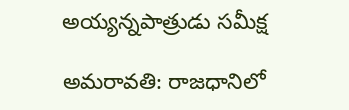అయ్యన్నపాత్రుడు సమీక్ష

అమరావతి: రాజధానిలో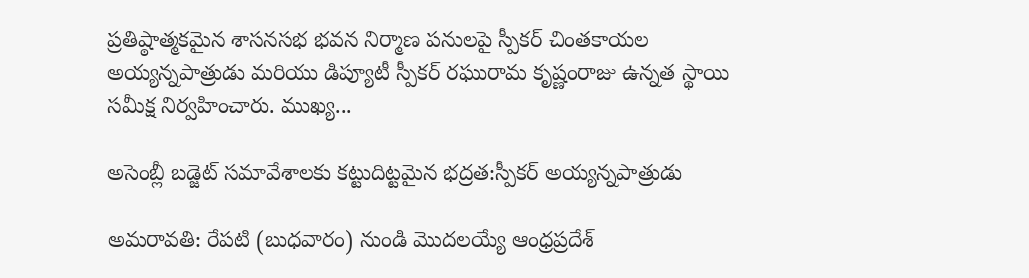ప్రతిష్ఠాత్మకమైన శాసనసభ భవన నిర్మాణ పనులపై స్పీకర్ చింతకాయల అయ్యన్నపాత్రుడు మరియు డిప్యూటీ స్పీకర్ రఘురామ కృష్ణంరాజు ఉన్నత స్థాయి సమీక్ష నిర్వహించారు. ముఖ్య...

అసెంబ్లీ బడ్జెట్ సమావేశాలకు కట్టుదిట్టమైన భద్రత:స్పీకర్ అయ్యన్నపాత్రుడు

అమరావతి: రేపటి (బుధవారం) నుండి మొదలయ్యే ఆంధ్రప్రదేశ్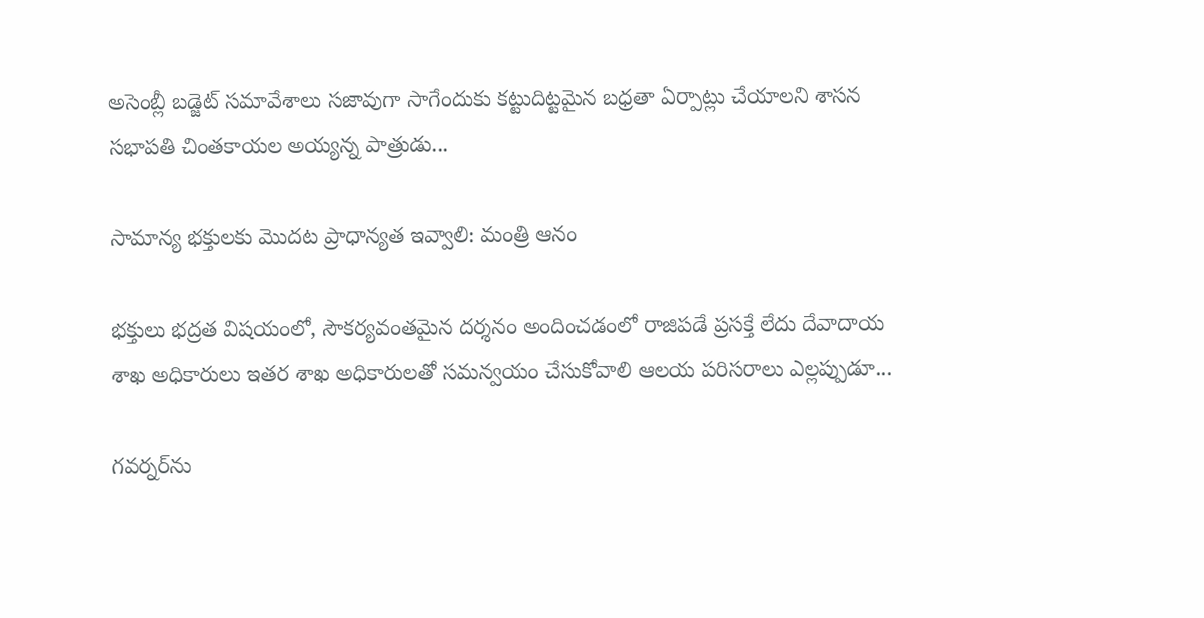అసెంబ్లీ బడ్జెట్ సమావేశాలు సజావుగా సాగేందుకు కట్టుదిట్టమైన బధ్రతా ఏర్పాట్లు చేయాలని శాసన సభాపతి చింతకాయల అయ్యన్న పాత్రుడు...

సామాన్య భక్తులకు మొదట ప్రాధాన్యత ఇవ్వాలి: మంత్రి ఆనం

భక్తులు భద్రత విషయంలో, సౌకర్యవంతమైన దర్శనం అందించడంలో రాజిపడే ప్రసక్తే లేదు దేవాదాయ శాఖ అధికారులు ఇతర శాఖ అధికారులతో సమన్వయం చేసుకోవాలి ఆలయ పరిసరాలు ఎల్లప్పుడూ...

గవర్నర్‌ను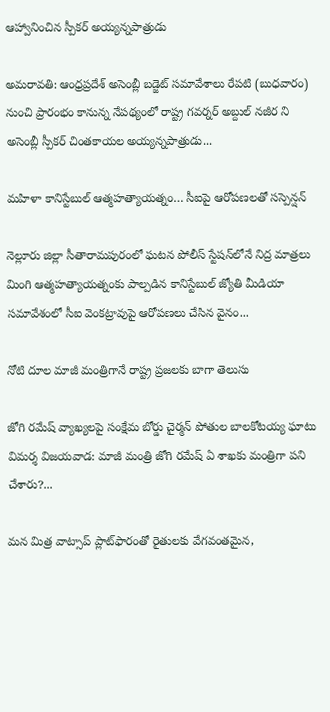ఆహ్వానించిన స్పీకర్ అయ్యన్నపాత్రుడు

అమరావతి: ఆంధ్రప్రదేశ్ అసెంబ్లీ బడ్జెట్ సమావేశాలు రేపటి (బుధవారం) నుంచి ప్రారంభం కానున్న నేపథ్యంలో రాష్ట్ర గవర్నర్ అబ్దుల్ నజీర ని అసెంబ్లీ స్పీకర్ చింతకాయల అయ్యన్నపాత్రుడు...

మహిళా కానిస్టేబుల్ ఆత్మహత్యాయత్నం… సీఐపై ఆరోపణలతో సస్పెన్షన్

నెల్లూరు జిల్లా సీతారామపురంలో ఘటన పోలీస్ స్టేషన్‌లోనే నిద్ర మాత్రలు మింగి ఆత్మహత్యాయత్నంకు పాల్పడిన కానిస్టేబుల్ జ్యోతి మీడియా సమావేశంలో సీఐ వెంకట్రావుపై ఆరోపణలు చేసిన వైనం...

నోటి దూల మాజీ మంత్రిగానే రాష్ట్ర ప్రజలకు బాగా తెలుసు

జోగి రమేష్ వ్యాఖ్యలపై సంక్షేమ బోర్డు చైర్మన్ పోతుల బాలకోటయ్య ఘాటు విమర్శ విజ‌య‌వాడ: మాజీ మంత్రి జోగి రమేష్ ఏ శాఖకు మంత్రిగా పని చేశారు?...

మన మిత్ర వాట్సాప్ ప్లాట్‌ఫారంతో రైతులకు వేగవంతమైన,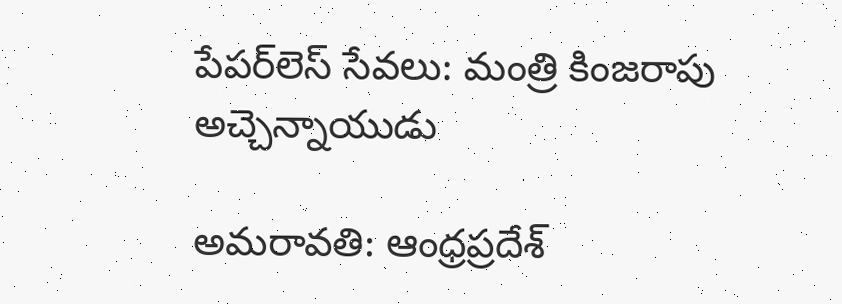పేపర్‌లెస్ సేవలు: మంత్రి కింజరాపు అచ్చెన్నాయుడు

అమ‌రావ‌తి: ఆంధ్రప్రదేశ్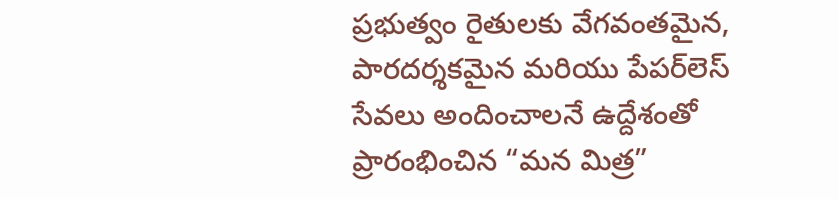ప్రభుత్వం రైతుల‌కు వేగవంతమైన, పారదర్శకమైన మరియు పేపర్‌లెస్ సేవలు అందించాలనే ఉద్దేశంతో ప్రారంభించిన “మన మిత్ర”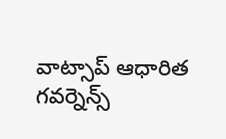వాట్సాప్ ఆధారిత గవర్నెన్స్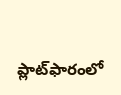ప్లాట్‌ఫారంలో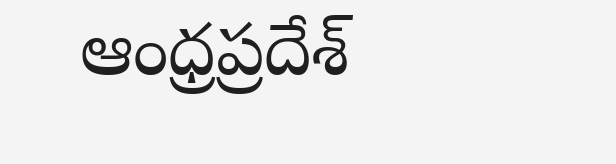ఆంధ్రప్రదేశ్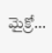మైక్రో...